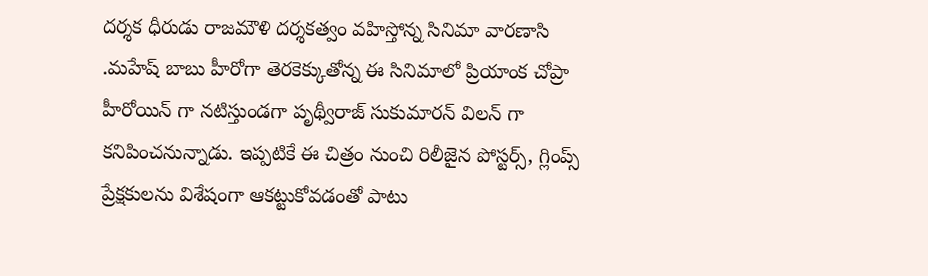దర్శక ధీరుడు రాజమౌళి దర్శకత్వం వహిస్తోన్న సినిమా వారణాసి .మహేష్ బాబు హీరోగా తెరకెక్కుతోన్న ఈ సినిమాలో ప్రియాంక చోప్రా హీరోయిన్ గా నటిస్తుండగా పృథ్వీరాజ్ సుకుమారన్ విలన్ గా కనిపించనున్నాడు. ఇప్పటికే ఈ చిత్రం నుంచి రిలీజైన పోస్టర్స్, గ్లింప్స్ ప్రేక్షకులను విశేషంగా ఆకట్టుకోవడంతో పాటు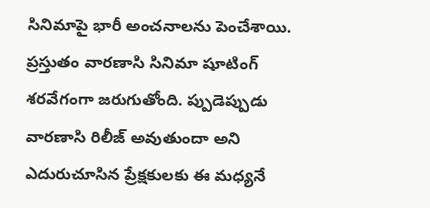సినిమాపై భారీ అంచనాలను పెంచేశాయి. ప్రస్తుతం వారణాసి సినిమా షూటింగ్ శరవేగంగా జరుగుతోంది. ప్పుడెప్పుడు వారణాసి రిలీజ్ అవుతుందా అని ఎదురుచూసిన ప్రేక్షకులకు ఈ మధ్యనే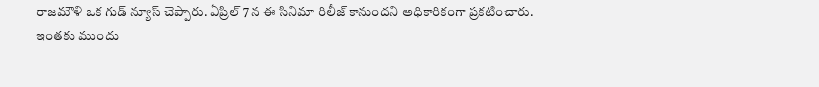రాజమౌళి ఒక గుడ్ న్యూస్ చెప్పారు. ఏప్రిల్ 7 న ఈ సినిమా రిలీజ్ కానుందని అధికారికంగా ప్రకటించారు.
ఇంతకు ముందు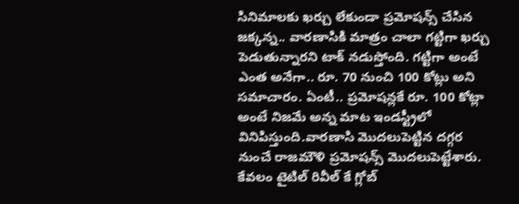సినిమాలకు ఖర్చు లేకుండా ప్రమోషన్స్ చేసిన జక్కన్న.. వారణాసికి మాత్రం చాలా గట్టిగా ఖర్చు పెడుతున్నారని టాక్ నడుస్తోంది. గట్టిగా అంటే ఎంత అనేగా.. రూ. 70 నుంచి 100 కోట్లు అని సమాచారం. ఏంటీ.. ప్రమోషన్లకే రూ. 100 కోట్లా అంటే నిజమే అన్న మాట ఇండస్ట్రీలో వినిపిస్తుంది.వారణాసి మొదలుపెట్టిన దగ్గర నుంచే రాజమౌళి ప్రమోషన్స్ మొదలుపెట్టేశారు. కేవలం టైటిల్ రివీల్ కే గ్లోబ్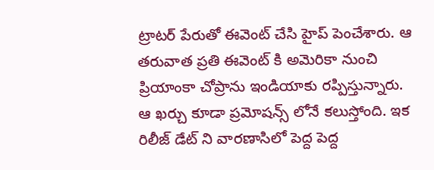ట్రాటర్ పేరుతో ఈవెంట్ చేసి హైప్ పెంచేశారు. ఆ తరువాత ప్రతి ఈవెంట్ కి అమెరికా నుంచి ప్రియాంకా చోప్రాను ఇండియాకు రప్పిస్తున్నారు. ఆ ఖర్చు కూడా ప్రమోషన్స్ లోనే కలుస్తోంది. ఇక రిలీజ్ డేట్ ని వారణాసిలో పెద్ద పెద్ద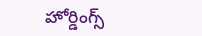హోర్డింగ్స్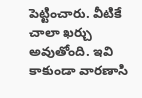పెట్టించారు. వీటికే చాలా ఖర్చు అవుతోంది. ఇవి కాకుండా వారణాసి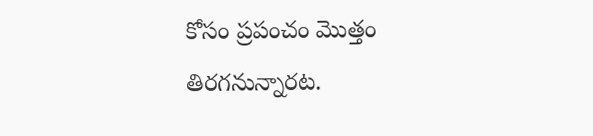కోసం ప్రపంచం మొత్తం తిరగనున్నారట.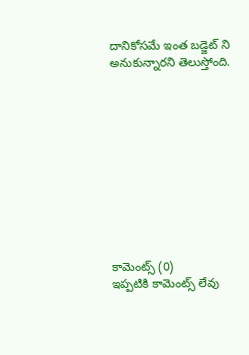దానికోసమే ఇంత బడ్జెట్ ని అనుకున్నారని తెలుస్తోంది.











కామెంట్స్ (0)
ఇప్పటికి కామెంట్స్ లేవు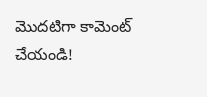మొదటిగా కామెంట్ చేయండి!